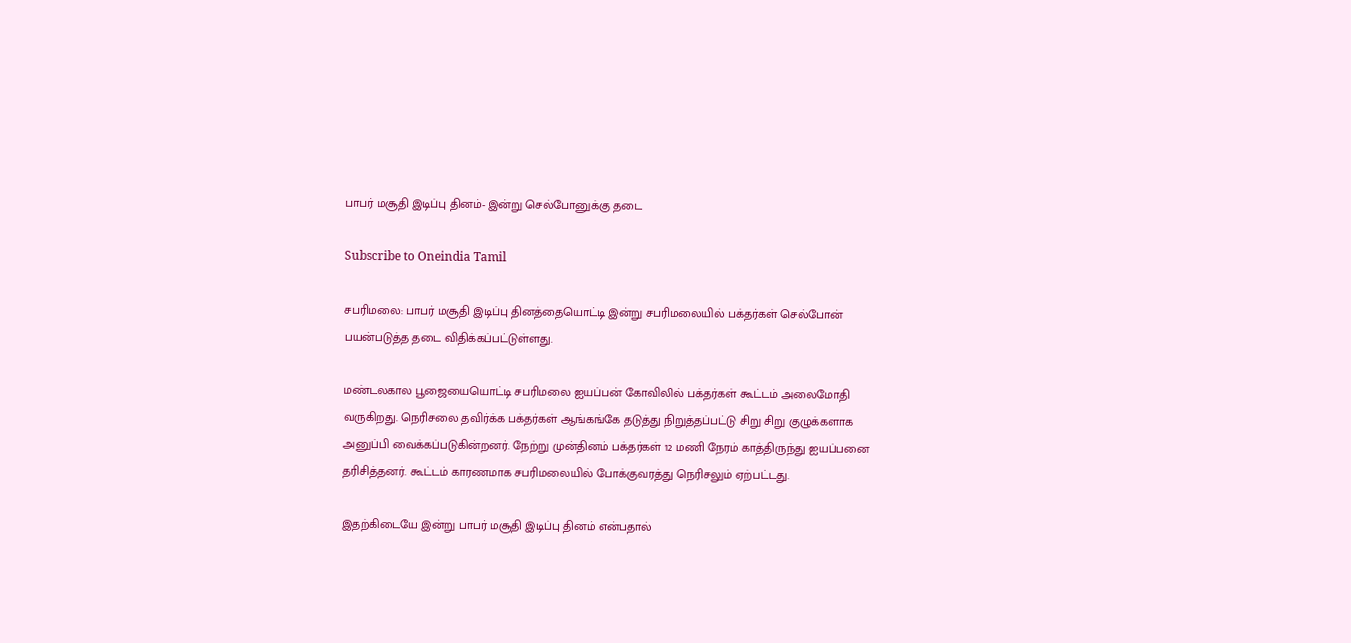பாபர் மசூதி இடிப்பு தினம்- இன்று செல்போனுக்கு தடை

Subscribe to Oneindia Tamil

சபரிமலை: பாபர் மசூதி இடிப்பு தினத்தையொட்டி இன்று சபரிமலையில் பக்தர்கள் செல்போன் பயன்படுத்த தடை விதிக்கப்பட்டுள்ளது.

மண்டலகால பூஜையையொட்டி சபரிமலை ஐயப்பன் கோவிலில் பக்தர்கள் கூட்டம் அலைமோதி வருகிறது. நெரிசலை தவிர்க்க பக்தர்கள் ஆங்கங்கே தடுத்து நிறுத்தப்பட்டு சிறு சிறு குழுக்களாக அனுப்பி வைக்கப்படுகின்றனர். நேற்று முன்தினம் பக்தர்கள் 12 மணி நேரம் காத்திருந்து ஐயப்பனை தரிசித்தனர். கூட்டம் காரணமாக சபரிமலையில் போக்குவரத்து நெரிசலும் ஏற்பட்டது.

இதற்கிடையே இன்று பாபர் மசூதி இடிப்பு தினம் என்பதால்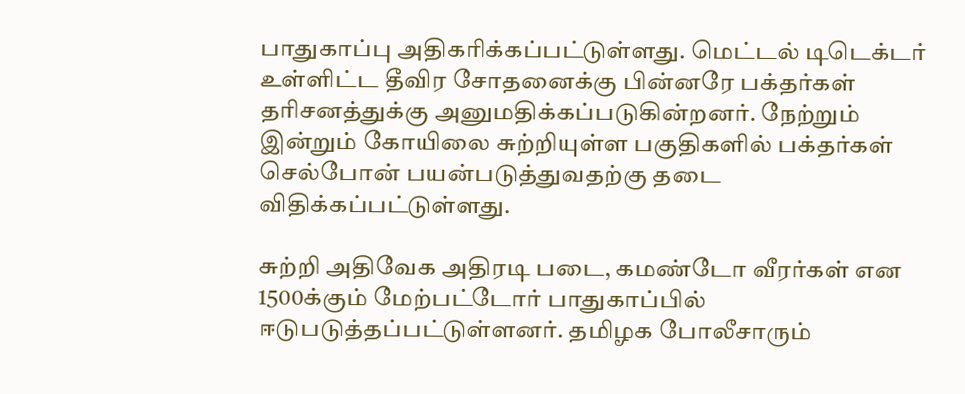பாதுகாப்பு அதிகரிக்கப்பட்டுள்ளது. மெட்டல் டிடெக்டர் உள்ளிட்ட தீவிர சோதனைக்கு பின்னரே பக்தர்கள் தரிசனத்துக்கு அனுமதிக்கப்படுகின்றனர். நேற்றும் இன்றும் கோயிலை சுற்றியுள்ள பகுதிகளில் பக்தர்கள் செல்போன் பயன்படுத்துவதற்கு தடை விதிக்கப்பட்டுள்ளது.

சுற்றி அதிவேக அதிரடி படை, கமண்டோ வீரர்கள் என 1500க்கும் மேற்பட்டோர் பாதுகாப்பில் ஈடுபடுத்தப்பட்டுள்ளனர். தமிழக போலீசாரும்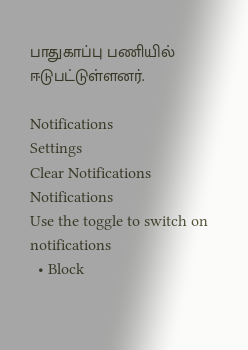பாதுகாப்பு பணியில் ஈடுபட்டுள்ளனர்.

Notifications
Settings
Clear Notifications
Notifications
Use the toggle to switch on notifications
  • Block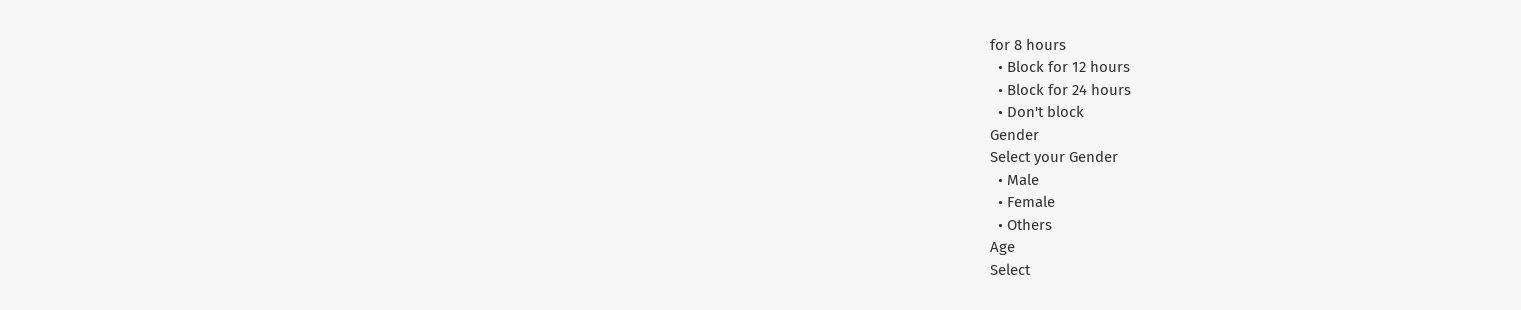for 8 hours
  • Block for 12 hours
  • Block for 24 hours
  • Don't block
Gender
Select your Gender
  • Male
  • Female
  • Others
Age
Select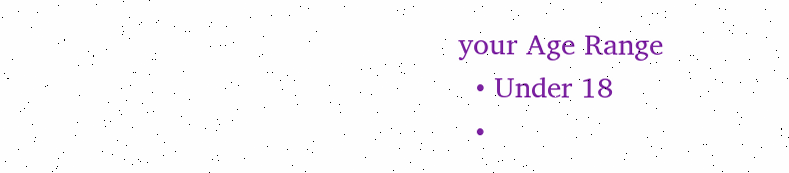your Age Range
  • Under 18
  •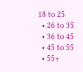18 to 25
  • 26 to 35
  • 36 to 45
  • 45 to 55
  • 55+